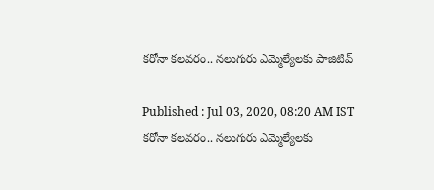కరోనా కలవరం.. నలుగురు ఎమ్మెల్యేలకు పాజిటివ్

Published : Jul 03, 2020, 08:20 AM IST
కరోనా కలవరం.. నలుగురు ఎమ్మెల్యేలకు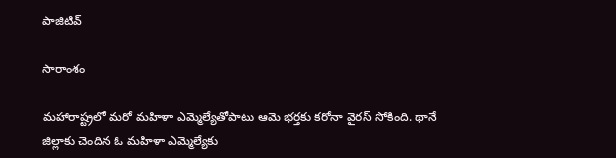పాజిటివ్

సారాంశం

మహారాష్ట్రలో మరో మహిళా ఎమ్మెల్యేతోపాటు ఆమె భర్తకు కరోనా వైరస్ సోకింది. థానే జిల్లాకు చెందిన ఓ మహిళా ఎమ్మెల్యేకు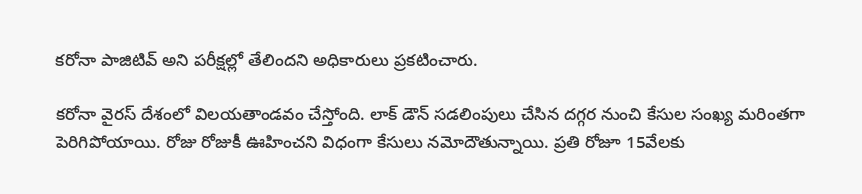కరోనా పాజిటివ్ అని పరీక్షల్లో తేలిందని అధికారులు ప్రకటించారు.

కరోనా వైరస్ దేశంలో విలయతాండవం చేస్తోంది. లాక్ డౌన్ సడలింపులు చేసిన దగ్గర నుంచి కేసుల సంఖ్య మరింతగా పెరిగిపోయాయి. రోజు రోజుకీ ఊహించని విధంగా కేసులు నమోదౌతున్నాయి. ప్రతి రోజూ 15వేలకు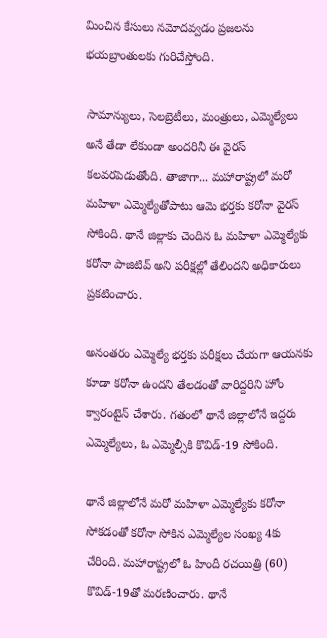మించిన కేసులు నమోదవ్వడం ప్రజలను భయబ్రాంతులకు గురిచేస్తోంది.

సామాన్యులు, సెలబ్రెటీలు, మంత్రులు, ఎమ్మెల్యేలు అనే తేడా లేకుండా అందరినీ ఈ వైరస్ కలవరపెడుతోంది. తాజాగా... మహారాష్ట్రలో మరో మహిళా ఎమ్మెల్యేతోపాటు ఆమె భర్తకు కరోనా వైరస్ సోకింది. థానే జిల్లాకు చెందిన ఓ మహిళా ఎమ్మెల్యేకు కరోనా పాజిటివ్ అని పరీక్షల్లో తేలిందని అధికారులు ప్రకటించారు.

అనంతరం ఎమ్మెల్యే భర్తకు పరీక్షలు చేయగా ఆయనకు కూడా కరోనా ఉందని తేలడంతో వారిద్దరిని హోం క్వారంటైన్ చేశారు. గతంలో థానే జిల్లాలోనే ఇద్దరు ఎమ్మెల్యేలు, ఓ ఎమ్మెల్సీకి కొవిడ్-19 సోకింది.

థానే జిల్లాలోనే మరో మహిళా ఎమ్మెల్యేకు కరోనా సోకడంతో కరోనా సోకిన ఎమ్మెల్యేల సంఖ్య 4కు చేరింది. మహారాష్ట్రలో ఓ హిందీ రచయిత్రి (60) కొవిడ్-19తో మరణించారు. థానే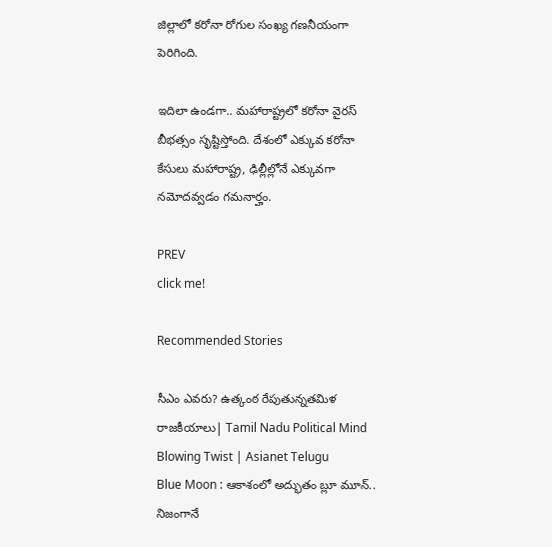జిల్లాలో కరోనా రోగుల సంఖ్య గణనీయంగా పెరిగింది.

ఇదిలా ఉండగా.. మహారాష్ట్రలో కరోనా వైరస్ బీభత్సం సృష్టిస్తోంది. దేశంలో ఎక్కువ కరోనా కేసులు మహారాష్ట్ర, ఢిల్లీల్లోనే ఎక్కువగా నమోదవ్వడం గమనార్హం.

PREV
click me!

Recommended Stories

సీఎం ఎవరు? ఉత్కంఠ రేపుతున్నతమిళ రాజకీయాలు| Tamil Nadu Political Mind Blowing Twist | Asianet Telugu
Blue Moon : ఆకాశంలో అద్భుతం బ్లూ మూన్.. నిజంగానే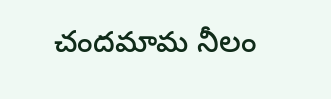చందమామ నీలం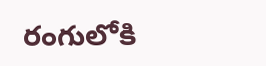రంగులోకి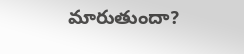మారుతుందా?